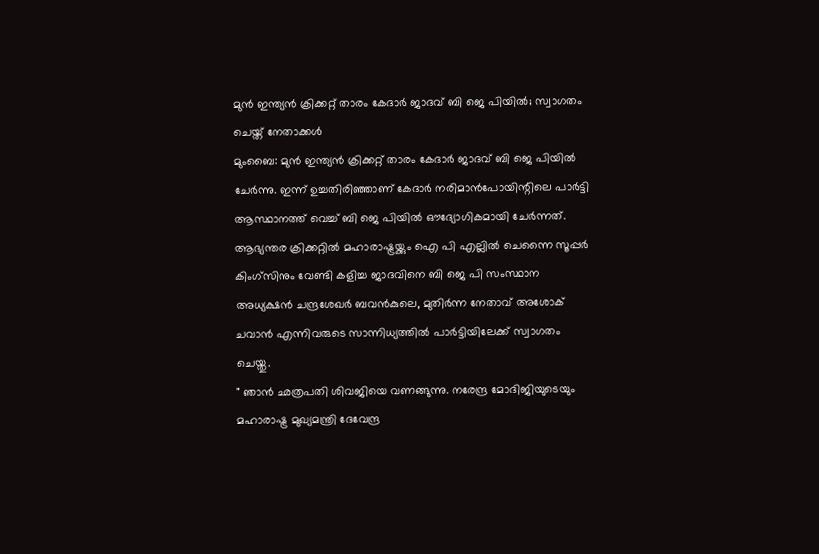മുൻ ഇന്ത്യൻ ക്രിക്കറ്റ് താരം കേദാർ ജാദവ് ബി ജെ പിയിൽ; സ്വാഗതം ചെയ്ത് നേതാക്കൾ
മുംബൈ: മുൻ ഇന്ത്യൻ ക്രിക്കറ്റ് താരം കേദാർ ജാദവ് ബി ജെ പിയിൽ ചേർന്നു. ഇന്ന് ഉച്ചതിരിഞ്ഞാണ് കേദാർ നരിമാൻപോയിന്റിലെ പാർട്ടി ആസ്ഥാനത്ത് വെച്ച് ബി ജെ പിയിൽ ഔദ്യോഗികമായി ചേർന്നത്. ആഭ്യന്തര ക്രിക്കറ്റിൽ മഹാരാഷ്ട്രയ്ക്കും ഐ പി എല്ലിൽ ചെന്നൈ സൂപ്പർ കിംഗ്സിനും വേണ്ടി കളിച്ച ജാദവിനെ ബി ജെ പി സംസ്ഥാന അധ്യക്ഷൻ ചന്ദ്രശേഖർ ബവൻകുലെ, മുതിർന്ന നേതാവ് അശോക് ചവാൻ എന്നിവരുടെ സാന്നിധ്യത്തിൽ പാർട്ടിയിലേക്ക് സ്വാഗതം ചെയ്തു.
" ഞാൻ ഛത്രപതി ശിവജിയെ വണങ്ങുന്നു. നരേന്ദ്ര മോദിജിയുടെയും മഹാരാഷ്ട്ര മുഖ്യമന്ത്രി ദേവേന്ദ്ര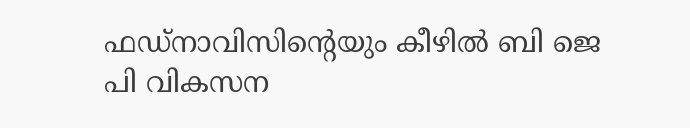ഫഡ്നാവിസിന്റെയും കീഴിൽ ബി ജെ പി വികസന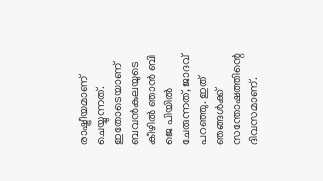രാഷ്ട്രീയമാണ് ചെയ്യുന്നത്. ഇതോടെയാണ് ബവൻകുലയുടെ കീഴിൽ ഞാൻ ബി ജെ പിയിൽ ചേരുന്നത്, ജാദവ് പറഞ്ഞു. ഇത് ഞങ്ങൾക്ക് സന്തോഷത്തിന്റെ ദിവസമാണ്.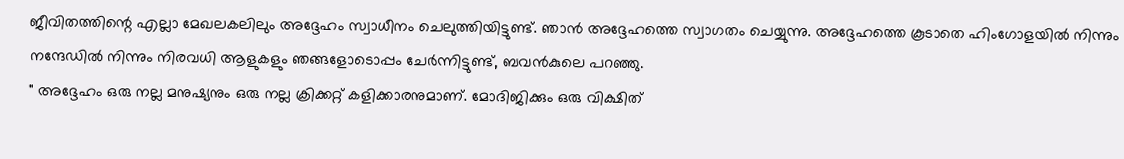ജീവിതത്തിന്റെ എല്ലാ മേഖലകലിലും അദ്ദേഹം സ്വാധീനം ചെലുത്തിയിട്ടുണ്ട്. ഞാൻ അദ്ദേഹത്തെ സ്വാഗതം ചെയ്യുന്നു. അദ്ദേഹത്തെ കൂടാതെ ഹിംഗോളയിൽ നിന്നും നന്ദേഡിൽ നിന്നും നിരവധി ആളുകളും ഞങ്ങളോടൊപ്പം ചേർന്നിട്ടുണ്ട്, ബവൻകുലെ പറഞ്ഞു.
" അദ്ദേഹം ഒരു നല്ല മനുഷ്യനും ഒരു നല്ല ക്രിക്കറ്റ് കളിക്കാരനുമാണ്. മോദിജിക്കും ഒരു വിക്ഷിത്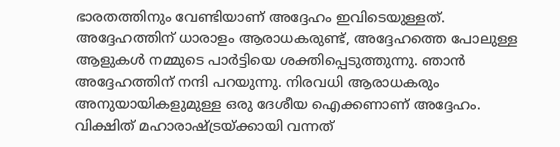ഭാരതത്തിനും വേണ്ടിയാണ് അദ്ദേഹം ഇവിടെയുള്ളത്. അദ്ദേഹത്തിന് ധാരാളം ആരാധകരുണ്ട്, അദ്ദേഹത്തെ പോലുള്ള ആളുകൾ നമ്മുടെ പാർട്ടിയെ ശക്തിപ്പെടുത്തുന്നു. ഞാൻ അദ്ദേഹത്തിന് നന്ദി പറയുന്നു. നിരവധി ആരാധകരും അനുയായികളുമുള്ള ഒരു ദേശീയ ഐക്കണാണ് അദ്ദേഹം. വിക്ഷിത് മഹാരാഷ്ട്രയ്ക്കായി വന്നത്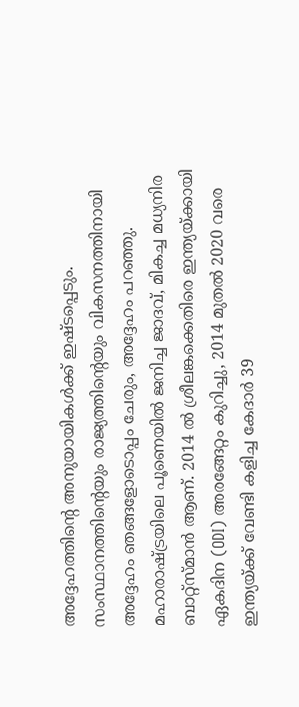അദ്ദേഹത്തിന്റെ അനുയായികൾക്ക് ഇഷ്ടപ്പെടും. സംസ്ഥാനത്തിന്റെയും രാജ്യത്തിന്റെയും വികസനത്തിനായി അദ്ദേഹം ഞങ്ങളോടൊപ്പം ചേരും, അദ്ദേഹം പറഞ്ഞു.
മഹാരാഷ്ട്രയിലെ പൂണെയിൽ ജനിച്ച ജാദവ്, മികച്ച മധ്യനിര ബാറ്റ്സ്മാൻ ആണ്. 2014 ൽ ശ്രീലങ്കക്കെതിരെ ഇന്ത്യയ്ക്കായി ഏകദിന (ODI) അരങ്ങേറ്റം കുറിച്ചു, 2014 മുതൽ 2020 വരെ ഇന്ത്യയ്ക്ക് വേണ്ടി കളിച്ച കേദാർ 39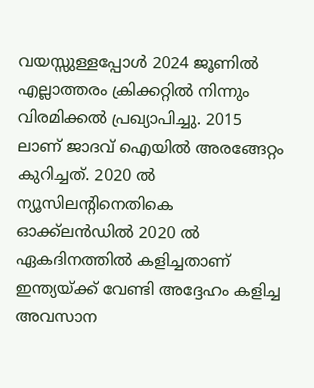വയസ്സുള്ളപ്പോൾ 2024 ജൂണിൽ എല്ലാത്തരം ക്രിക്കറ്റിൽ നിന്നും വിരമിക്കൽ പ്രഖ്യാപിച്ചു. 2015 ലാണ് ജാദവ് ഐയിൽ അരങ്ങേറ്റം കുറിച്ചത്. 2020 ൽ ന്യൂസിലന്റിനെതികെ ഓക്ക്ലൻഡിൽ 2020 ൽ ഏകദിനത്തിൽ കളിച്ചതാണ് ഇന്ത്യയ്ക്ക് വേണ്ടി അദ്ദേഹം കളിച്ച അവസാന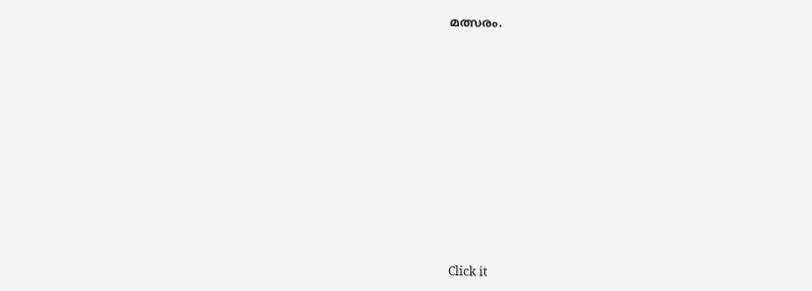മത്സരം.












Click it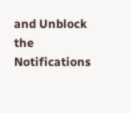and Unblock the Notifications